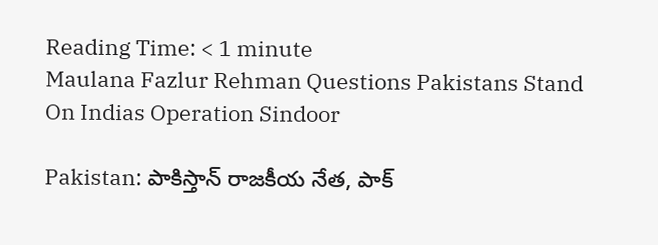Reading Time: < 1 minute
Maulana Fazlur Rehman Questions Pakistans Stand On Indias Operation Sindoor

Pakistan: పాకిస్తాన్ రాజకీయ నేత, పాక్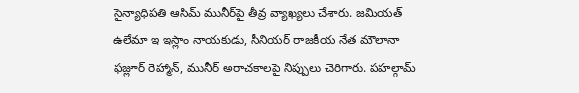సైన్యాధిపతి ఆసిమ్ మునీర్‌పై తీవ్ర వ్యాఖ్యలు చేశారు. జమియత్ ఉలేమా ఇ ఇస్లాం నాయకుడు, సీనియర్ రాజకీయ నేత మౌలానా ఫజ్లూర్ రెహ్మాన్, మునీర్ అరాచకాలపై నిప్పులు చెరిగారు. పహల్గామ్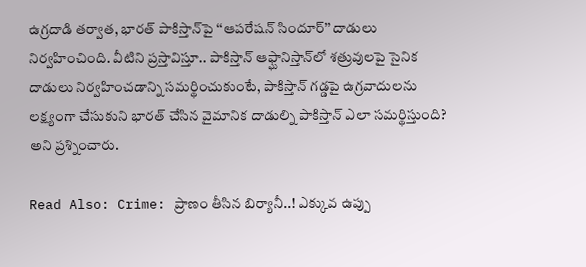ఉగ్రదాడి తర్వాత, భారత్ పాకిస్తాన్‌పై ‘‘ఆపరేషన్ సిందూర్’’ దాడులు నిర్వహించింది. వీటిని ప్రస్తావిస్తూ.. పాకిస్తాన్ ఆఫ్ఘానిస్తాన్‌లో శత్రువులపై సైనిక దాడులు నిర్వహించడాన్ని సమర్థించుకుంటే, పాకిస్తాన్ గడ్డపై ఉగ్రవాదులను లక్ష్యంగా చేసుకుని భారత్ చేసిన వైమానిక దాడుల్ని పాకిస్తాన్ ఎలా సమర్థిస్తుంది? అని ప్రశ్నించారు.

Read Also: Crime: ప్రాణం తీసిన బిర్యానీ..! ఎక్కువ ఉప్పు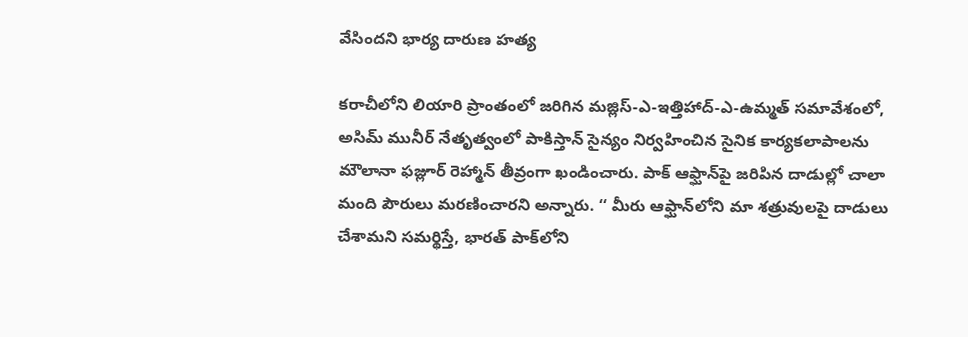వేసిందని భార్య దారుణ హత్య

కరాచీలోని లియారి ప్రాంతంలో జరిగిన మజ్లిస్-ఎ-ఇత్తిహాద్-ఎ-ఉమ్మత్ సమావేశంలో, అసిమ్ మునీర్ నేతృత్వంలో పాకిస్తాన్ సైన్యం నిర్వహించిన సైనిక కార్యకలాపాలను మౌలానా ఫజ్లూర్ రెహ్మాన్ తీవ్రంగా ఖండించారు. పాక్ ఆఫ్ఘాన్‌పై జరిపిన దాడుల్లో చాలా మంది పౌరులు మరణించారని అన్నారు. ‘‘ మీరు ఆఫ్ఘాన్‌లోని మా శత్రువులపై దాడులు చేశామని సమర్థిస్తే, భారత్ పాక్‌లోని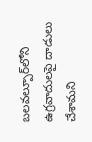బలవల్పూర్‌‌లోని ఉగ్రవాదులపై దాడులు చేశామని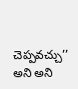చెప్పవచ్చు’’ అని అని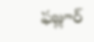ఫజ్లూర్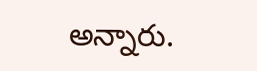అన్నారు.